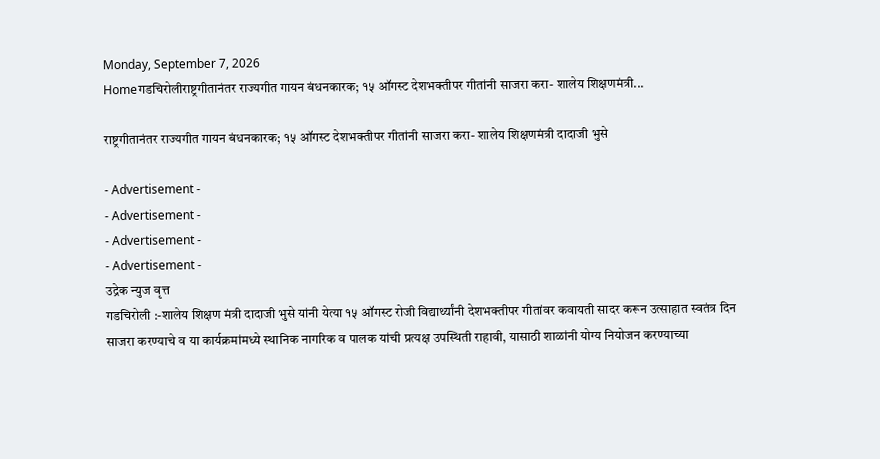Monday, September 7, 2026
Homeगडचिरोलीराष्ट्रगीतानंतर राज्यगीत गायन बंधनकारक; १५ ऑगस्ट देशभक्तीपर गीतांनी साजरा करा- शालेय शिक्षणमंत्री...

राष्ट्रगीतानंतर राज्यगीत गायन बंधनकारक; १५ ऑगस्ट देशभक्तीपर गीतांनी साजरा करा- शालेय शिक्षणमंत्री दादाजी भुसे

- Advertisement -
- Advertisement -
- Advertisement -
- Advertisement -
उद्रेक न्युज वृत्त
गडचिरोली :-शालेय शिक्षण मंत्री दादाजी भुसे यांनी येत्या १५ ऑगस्ट रोजी विद्यार्थ्यांनी देशभक्तीपर गीतांवर कवायती सादर करून उत्साहात स्वतंत्र दिन साजरा करण्याचे व या कार्यक्रमांमध्ये स्थानिक नागरिक व पालक यांची प्रत्यक्ष उपस्थिती राहावी, यासाठी शाळांनी योग्य नियोजन करण्याच्या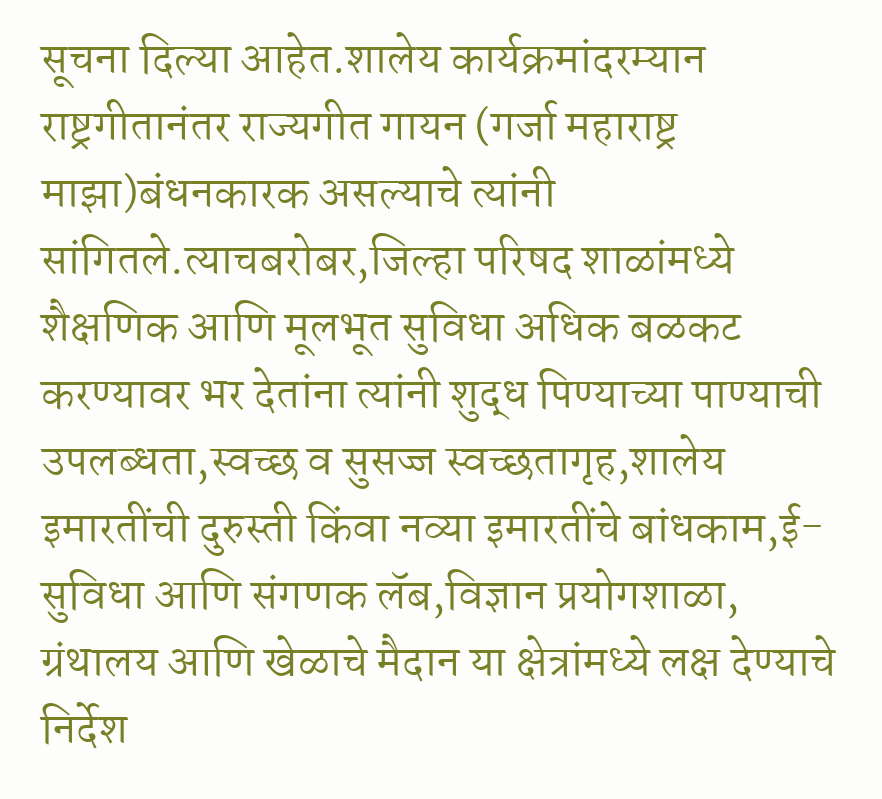सूचना दिल्या आहेत.शालेय कार्यक्रमांदरम्यान राष्ट्रगीतानंतर राज्यगीत गायन (गर्जा महाराष्ट्र माझा)बंधनकारक असल्याचे त्यांनी सांगितले.त्याचबरोबर,जिल्हा परिषद शाळांमध्ये शैक्षणिक आणि मूलभूत सुविधा अधिक बळकट करण्यावर भर देतांना त्यांनी शुद्ध पिण्याच्या पाण्याची उपलब्धता,स्वच्छ व सुसज्ज स्वच्छतागृह,शालेय इमारतींची दुरुस्ती किंवा नव्या इमारतींचे बांधकाम,ई-सुविधा आणि संगणक लॅब,विज्ञान प्रयोगशाळा, ग्रंथालय आणि खेळाचे मैदान या क्षेत्रांमध्ये लक्ष देण्याचे निर्देश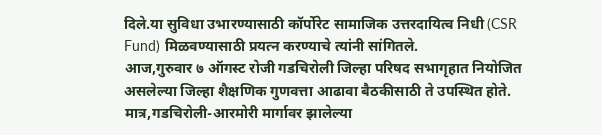दिले.या सुविधा उभारण्यासाठी कॉर्पोरेट सामाजिक उत्तरदायित्व निधी (CSR Fund) मिळवण्यासाठी प्रयत्न करण्याचे त्यांनी सांगितले.
आज,गुरुवार ७ ऑगस्ट रोजी गडचिरोली जिल्हा परिषद सभागृहात नियोजित असलेल्या जिल्हा शैक्षणिक गुणवत्ता आढावा बैठकीसाठी ते उपस्थित होते. मात्र,गडचिरोली-आरमोरी मार्गावर झालेल्या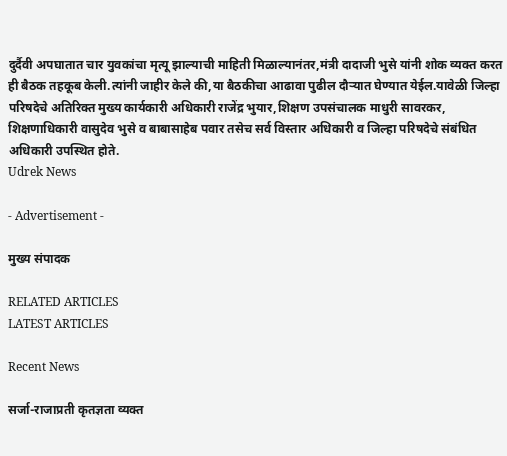दुर्दैवी अपघातात चार युवकांचा मृत्यू झाल्याची माहिती मिळाल्यानंतर,मंत्री दादाजी भुसे यांनी शोक व्यक्त करत ही बैठक तहकूब केली.त्यांनी जाहीर केले की,या बैठकीचा आढावा पुढील दौऱ्यात घेण्यात येईल.यावेळी जिल्हा परिषदेचे अतिरिक्त मुख्य कार्यकारी अधिकारी राजेंद्र भुयार,शिक्षण उपसंचालक माधुरी सावरकर, शिक्षणाधिकारी वासुदेव भुसे व बाबासाहेब पवार तसेच सर्व विस्तार अधिकारी व जिल्हा परिषदेचे संबंधित अधिकारी उपस्थित होते.
Udrek News

- Advertisement -

मुख्य संपादक

RELATED ARTICLES
LATEST ARTICLES

Recent News

सर्जा-राजाप्रती कृतज्ञता व्यक्त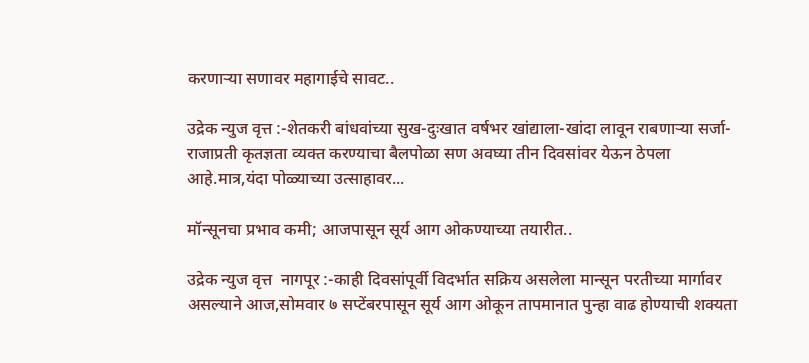करणाऱ्या सणावर महागाईचे सावट..

उद्रेक न्युज वृत्त :-शेतकरी बांधवांच्या सुख-दुःखात वर्षभर खांद्याला-खांदा लावून राबणाऱ्या सर्जा-राजाप्रती कृतज्ञता व्यक्त करण्याचा बैलपोळा सण अवघ्या तीन दिवसांवर येऊन ठेपला आहे.मात्र,यंदा पोळ्याच्या उत्साहावर...

मॉन्सूनचा प्रभाव कमी; आजपासून सूर्य आग ओकण्याच्या तयारीत..

उद्रेक न्युज वृत्त  नागपूर :-काही दिवसांपूर्वी विदर्भात सक्रिय असलेला मान्सून परतीच्या मार्गावर असल्याने आज,सोमवार ७ सप्टेंबरपासून सूर्य आग ओकून तापमानात पुन्हा वाढ होण्याची शक्यता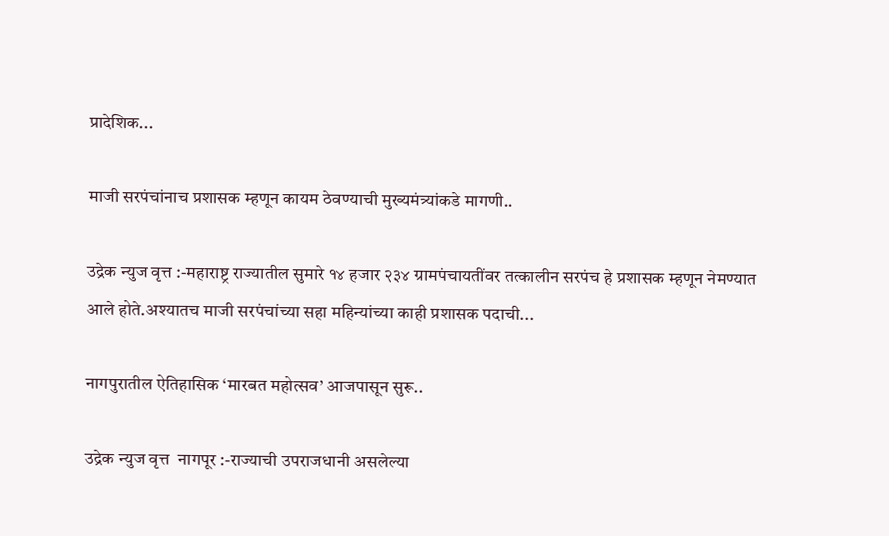प्रादेशिक...

माजी सरपंचांनाच प्रशासक म्हणून कायम ठेवण्याची मुख्यमंत्र्यांकडे मागणी..

उद्रेक न्युज वृत्त :-महाराष्ट्र राज्यातील सुमारे १४ हजार २३४ ग्रामपंचायतींवर तत्कालीन सरपंच हे प्रशासक म्हणून नेमण्यात आले होते.अश्यातच माजी सरपंचांच्या सहा महिन्यांच्या काही प्रशासक पदाची...

नागपुरातील ऐतिहासिक ‘मारबत महोत्सव’ आजपासून सुरू..

उद्रेक न्युज वृत्त  नागपूर :-राज्याची उपराजधानी असलेल्या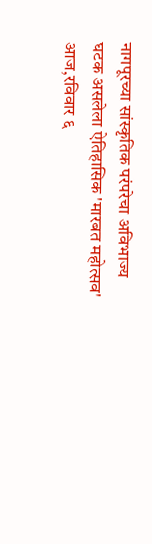नागपूरच्या सांस्कृतिक परंपरेचा अविभाज्य घटक असलेला ऐतिहासिक 'मारबत महोत्सव' आज,रविवार ६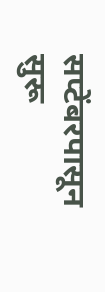सप्टेंबरपासून सुरू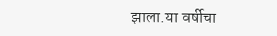झाला.या वर्षीचा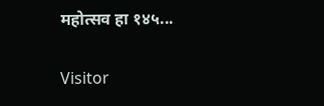महोत्सव हा १४५...

Visitor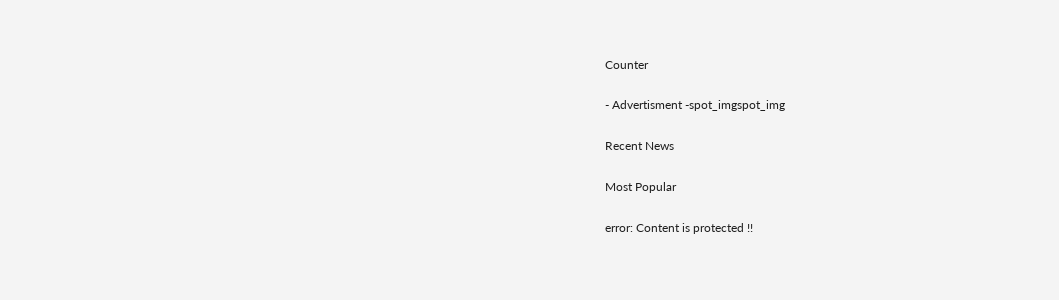Counter

- Advertisment -spot_imgspot_img

Recent News

Most Popular

error: Content is protected !!